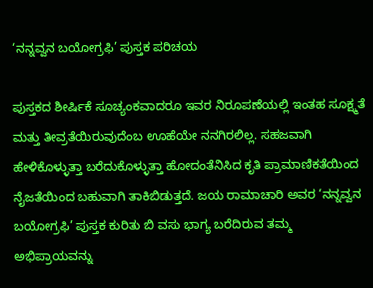‘ನನ್ನವ್ವನ ಬಯೋಗ್ರಫಿ’ ಪುಸ್ತಕ ಪರಿಚಯ

ಪುಸ್ತಕದ ಶೀರ್ಷಿಕೆ ಸೂಚ್ಯಂಕವಾದರೂ ಇವರ ನಿರೂಪಣೆಯಲ್ಲಿ ಇಂತಹ ಸೂಕ್ಷ್ಮತೆ ಮತ್ತು ತೀವ್ರತೆಯಿರುವುದೆಂಬ ಊಹೆಯೇ ನನಗಿರಲಿಲ್ಲ. ಸಹಜವಾಗಿ ಹೇಳಿಕೊಳ್ಳುತ್ತಾ ಬರೆದುಕೊಳ್ಳುತ್ತಾ ಹೋದಂತೆನಿಸಿದ ಕೃತಿ ಪ್ರಾಮಾಣಿಕತೆಯಿಂದ ನೈಜತೆಯಿಂದ ಬಹುವಾಗಿ ತಾಕಿಬಿಡುತ್ತದೆ. ಜಯ ರಾಮಾಚಾರಿ ಅವರ ‘ನನ್ನವ್ವನ ಬಯೋಗ್ರಫಿ’ ಪುಸ್ತಕ ಕುರಿತು ಬಿ ವಸು ಭಾಗ್ಯ ಬರೆದಿರುವ ತಮ್ಮ ಅಭಿಪ್ರಾಯವನ್ನು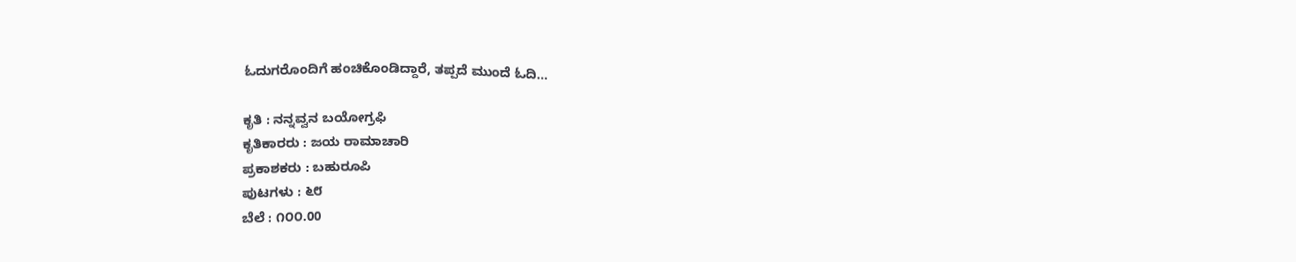ಓದುಗರೊಂದಿಗೆ ಹಂಚಿಕೊಂಡಿದ್ದಾರೆ, ತಪ್ಪದೆ ಮುಂದೆ ಓದಿ…

ಕೃತಿ : ನನ್ನವ್ವನ ಬಯೋಗ್ರಫಿ
ಕೃತಿಕಾರರು : ಜಯ ರಾಮಾಚಾರಿ
ಪ್ರಕಾಶಕರು : ಬಹುರೂಪಿ
ಪುಟಗಳು : ೬೮
ಬೆಲೆ : ೧೦೦.00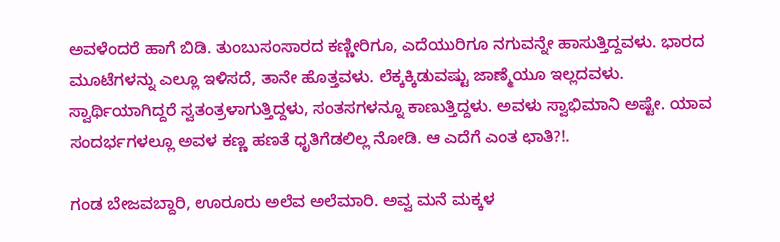ಅವಳೆಂದರೆ ಹಾಗೆ ಬಿಡಿ. ತುಂಬುಸಂಸಾರದ ಕಣ್ಣೀರಿಗೂ, ಎದೆಯುರಿಗೂ ನಗುವನ್ನೇ ಹಾಸುತ್ತಿದ್ದವಳು. ಭಾರದ ಮೂಟೆಗಳನ್ನು ಎಲ್ಲೂ ಇಳಿಸದೆ, ತಾನೇ ಹೊತ್ತವಳು. ಲೆಕ್ಕಕ್ಕಿಡುವಷ್ಟು ಜಾಣ್ಮೆಯೂ ಇಲ್ಲದವಳು. ಸ್ವಾರ್ಥಿಯಾಗಿದ್ದರೆ ಸ್ವತಂತ್ರಳಾಗುತ್ತಿದ್ದಳು, ಸಂತಸಗಳನ್ನೂ ಕಾಣುತ್ತಿದ್ದಳು. ಅವಳು ಸ್ವಾಭಿಮಾನಿ ಅಷ್ಟೇ. ಯಾವ ಸಂದರ್ಭಗಳಲ್ಲೂ ಅವಳ ಕಣ್ಣ ಹಣತೆ ಧೃತಿಗೆಡಲಿಲ್ಲ ನೋಡಿ. ಆ ಎದೆಗೆ ಎಂತ ಛಾತಿ?!.

ಗಂಡ ಬೇಜವಬ್ದಾರಿ, ಊರೂರು ಅಲೆವ ಅಲೆಮಾರಿ. ಅವ್ವ ಮನೆ ಮಕ್ಕಳ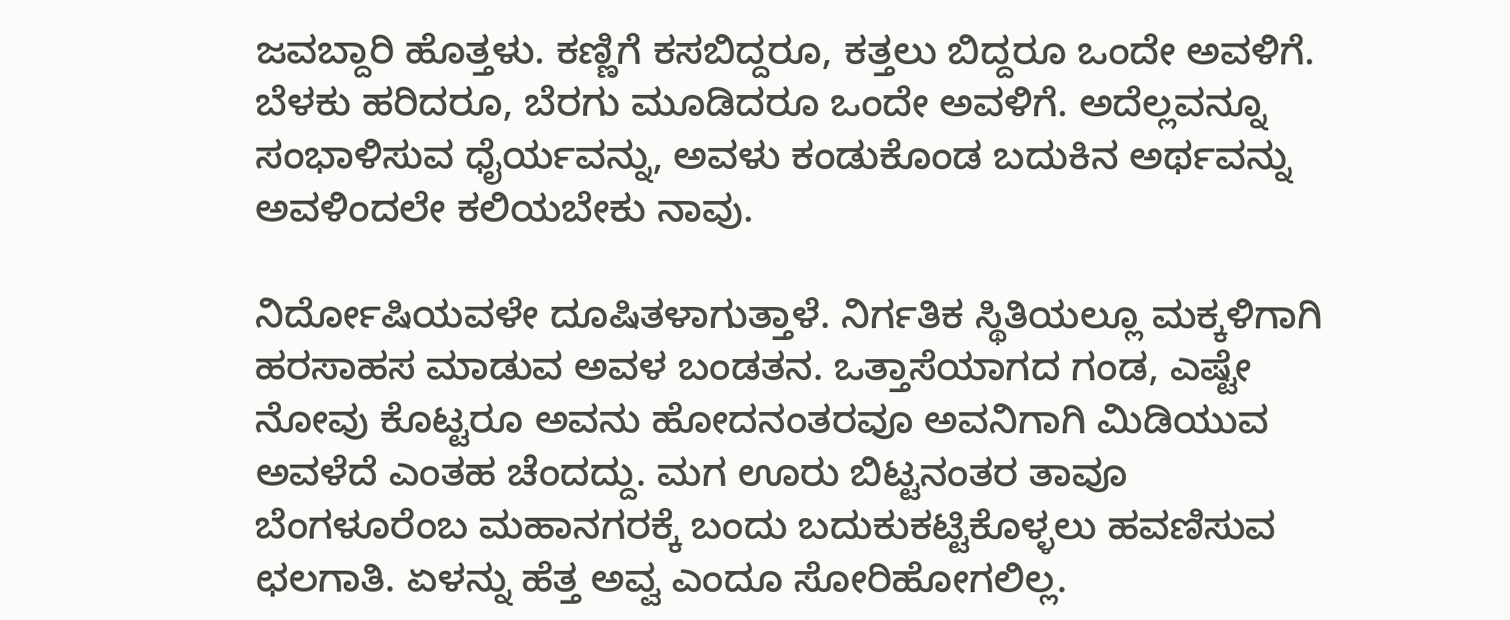ಜವಬ್ದಾರಿ ಹೊತ್ತಳು. ಕಣ್ಣಿಗೆ ಕಸಬಿದ್ದರೂ, ಕತ್ತಲು ಬಿದ್ದರೂ ಒಂದೇ ಅವಳಿಗೆ. ಬೆಳಕು ಹರಿದರೂ, ಬೆರಗು ಮೂಡಿದರೂ ಒಂದೇ ಅವಳಿಗೆ. ಅದೆಲ್ಲವನ್ನೂ ಸಂಭಾಳಿಸುವ ಧೈರ್ಯವನ್ನು, ಅವಳು ಕಂಡುಕೊಂಡ ಬದುಕಿನ ಅರ್ಥವನ್ನು ಅವಳಿಂದಲೇ ಕಲಿಯಬೇಕು ನಾವು.

ನಿರ್ದೋಷಿಯವಳೇ ದೂಷಿತಳಾಗುತ್ತಾಳೆ. ನಿರ್ಗತಿಕ ಸ್ಥಿತಿಯಲ್ಲೂ ಮಕ್ಕಳಿಗಾಗಿ ಹರಸಾಹಸ ಮಾಡುವ ಅವಳ ಬಂಡತನ. ಒತ್ತಾಸೆಯಾಗದ ಗಂಡ, ಎಷ್ಟೇ ನೋವು ಕೊಟ್ಟರೂ ಅವನು ಹೋದನಂತರವೂ ಅವನಿಗಾಗಿ ಮಿಡಿಯುವ ಅವಳೆದೆ ಎಂತಹ ಚೆಂದದ್ದು. ಮಗ ಊರು ಬಿಟ್ಟನಂತರ ತಾವೂ ಬೆಂಗಳೂರೆಂಬ ಮಹಾನಗರಕ್ಕೆ ಬಂದು ಬದುಕುಕಟ್ಟಿಕೊಳ್ಳಲು ಹವಣಿಸುವ ಛಲಗಾತಿ. ಏಳನ್ನು ಹೆತ್ತ ಅವ್ವ ಎಂದೂ ಸೋರಿಹೋಗಲಿಲ್ಲ.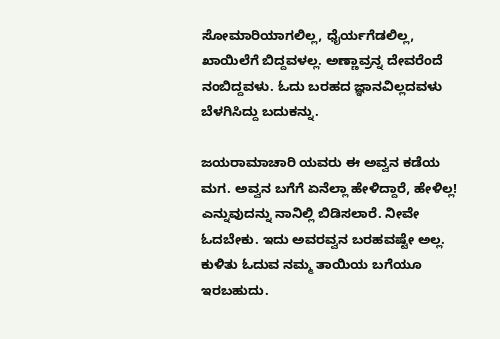ಸೋಮಾರಿಯಾಗಲಿಲ್ಲ, ಧೈರ್ಯಗೆಡಲಿಲ್ಲ, ಖಾಯಿಲೆಗೆ ಬಿದ್ದವಳಲ್ಲ. ಅಣ್ಣಾವ್ರನ್ನ ದೇವರೆಂದೆ ನಂಬಿದ್ದವಳು. ಓದು ಬರಹದ ಜ್ಞಾನವಿಲ್ಲದವಳು ಬೆಳಗಿಸಿದ್ದು ಬದುಕನ್ನು.

ಜಯರಾಮಾಚಾರಿ ಯವರು ಈ ಅವ್ವನ ಕಡೆಯ ಮಗ. ಅವ್ವನ ಬಗೆಗೆ ಏನೆಲ್ಲಾ ಹೇಳಿದ್ದಾರೆ, ಹೇಳಿಲ್ಲ! ಎನ್ನುವುದನ್ನು ನಾನಿಲ್ಲಿ ಬಿಡಿಸಲಾರೆ. ನೀವೇ ಓದಬೇಕು. ಇದು ಅವರವ್ವನ ಬರಹವಷ್ಟೇ ಅಲ್ಲ. ಕುಳಿತು ಓದುವ ನಮ್ಮ ತಾಯಿಯ ಬಗೆಯೂ ಇರಬಹುದು.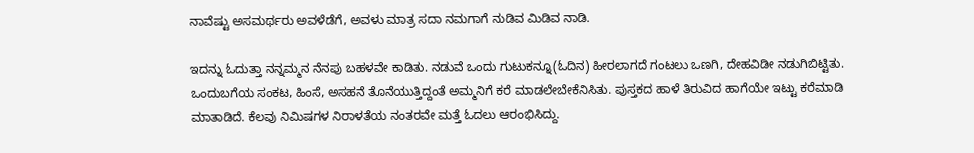ನಾವೆಷ್ಟು ಅಸಮರ್ಥರು ಅವಳೆಡೆಗೆ, ಅವಳು ಮಾತ್ರ ಸದಾ ನಮಗಾಗೆ ನುಡಿವ ಮಿಡಿವ ನಾಡಿ.

ಇದನ್ನು ಓದುತ್ತಾ ನನ್ನಮ್ಮನ ನೆನಪು ಬಹಳವೇ ಕಾಡಿತು. ನಡುವೆ ಒಂದು ಗುಟುಕನ್ನೂ(ಓದಿನ) ಹೀರಲಾಗದೆ ಗಂಟಲು ಒಣಗಿ, ದೇಹವಿಡೀ ನಡುಗಿಬಿಟ್ಟಿತು. ಒಂದುಬಗೆಯ ಸಂಕಟ, ಹಿಂಸೆ, ಅಸಹನೆ ತೊನೆಯುತ್ತಿದ್ದಂತೆ ಅಮ್ಮನಿಗೆ ಕರೆ ಮಾಡಲೇಬೇಕೆನಿಸಿತು. ಪುಸ್ತಕದ ಹಾಳೆ ತಿರುವಿದ ಹಾಗೆಯೇ ಇಟ್ಟು ಕರೆಮಾಡಿ ಮಾತಾಡಿದೆ. ಕೆಲವು ನಿಮಿಷಗಳ ನಿರಾಳತೆಯ ನಂತರವೇ ಮತ್ತೆ ಓದಲು ಆರಂಭಿಸಿದ್ದು.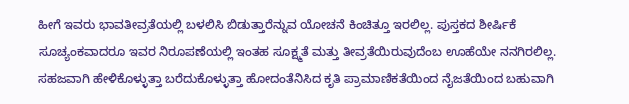ಹೀಗೆ ಇವರು ಭಾವತೀವ್ರತೆಯಲ್ಲಿ ಬಳಲಿಸಿ ಬಿಡುತ್ತಾರೆನ್ನುವ ಯೋಚನೆ ಕಿಂಚಿತ್ತೂ ಇರಲಿಲ್ಲ. ಪುಸ್ತಕದ ಶೀರ್ಷಿಕೆ ಸೂಚ್ಯಂಕವಾದರೂ ಇವರ ನಿರೂಪಣೆಯಲ್ಲಿ ಇಂತಹ ಸೂಕ್ಷ್ಮತೆ ಮತ್ತು ತೀವ್ರತೆಯಿರುವುದೆಂಬ ಊಹೆಯೇ ನನಗಿರಲಿಲ್ಲ. ಸಹಜವಾಗಿ ಹೇಳಿಕೊಳ್ಳುತ್ತಾ ಬರೆದುಕೊಳ್ಳುತ್ತಾ ಹೋದಂತೆನಿಸಿದ ಕೃತಿ ಪ್ರಾಮಾಣಿಕತೆಯಿಂದ ನೈಜತೆಯಿಂದ ಬಹುವಾಗಿ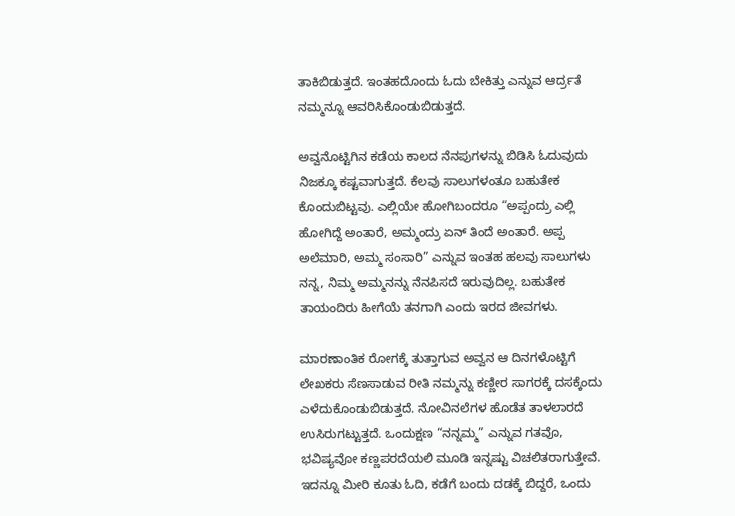ತಾಕಿಬಿಡುತ್ತದೆ. ಇಂತಹದೊಂದು ಓದು ಬೇಕಿತ್ತು ಎನ್ನುವ ಆರ್ದ್ರತೆ ನಮ್ಮನ್ನೂ ಆವರಿಸಿಕೊಂಡುಬಿಡುತ್ತದೆ.

ಅವ್ವನೊಟ್ಟಿಗಿನ ಕಡೆಯ ಕಾಲದ ನೆನಪುಗಳನ್ನು ಬಿಡಿಸಿ ಓದುವುದು ನಿಜಕ್ಕೂ ಕಷ್ಟವಾಗುತ್ತದೆ. ಕೆಲವು ಸಾಲುಗಳಂತೂ ಬಹುತೇಕ ಕೊಂದುಬಿಟ್ಟವು. ಎಲ್ಲಿಯೇ ಹೋಗಿಬಂದರೂ “ಅಪ್ಪಂದ್ರು ಎಲ್ಲಿ ಹೋಗಿದ್ದೆ ಅಂತಾರೆ, ಅಮ್ಮಂದ್ರು ಏನ್ ತಿಂದೆ ಅಂತಾರೆ. ಅಪ್ಪ ಅಲೆಮಾರಿ, ಅಮ್ಮ ಸಂಸಾರಿ” ಎನ್ನುವ ಇಂತಹ ಹಲವು ಸಾಲುಗಳು ನನ್ನ, ನಿಮ್ಮ ಅಮ್ಮನನ್ನು ನೆನಪಿಸದೆ ಇರುವುದಿಲ್ಲ. ಬಹುತೇಕ ತಾಯಂದಿರು ಹೀಗೆಯೆ ತನಗಾಗಿ ಎಂದು ಇರದ ಜೀವಗಳು.

ಮಾರಣಾಂತಿಕ ರೋಗಕ್ಕೆ ತುತ್ತಾಗುವ ಅವ್ವನ ಆ ದಿನಗಳೊಟ್ಟಿಗೆ ಲೇಖಕರು ಸೆಣಸಾಡುವ ರೀತಿ ನಮ್ಮನ್ನು ಕಣ್ಣೀರ ಸಾಗರಕ್ಕೆ ದಸಕ್ಕೆಂದು ಎಳೆದುಕೊಂಡುಬಿಡುತ್ತದೆ. ನೋವಿನಲೆಗಳ ಹೊಡೆತ ತಾಳಲಾರದೆ ಉಸಿರುಗಟ್ಟುತ್ತದೆ. ಒಂದುಕ್ಷಣ “ನನ್ನಮ್ಮ” ಎನ್ನುವ ಗತವೊ, ಭವಿಷ್ಯವೋ ಕಣ್ಣಪರದೆಯಲಿ ಮೂಡಿ ಇನ್ನಷ್ಟು ವಿಚಲಿತರಾಗುತ್ತೇವೆ. ಇದನ್ನೂ ಮೀರಿ ಕೂತು ಓದಿ, ಕಡೆಗೆ ಬಂದು ದಡಕ್ಕೆ ಬಿದ್ದರೆ, ಒಂದು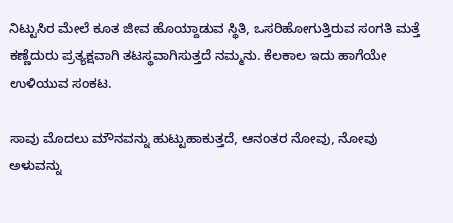ನಿಟ್ಟುಸಿರ ಮೇಲೆ ಕೂತ ಜೀವ ಹೊಯ್ದಾಡುವ ಸ್ಥಿತಿ, ಒಸರಿಹೋಗುತ್ತಿರುವ ಸಂಗತಿ ಮತ್ತೆ ಕಣ್ಣೆದುರು ಪ್ರತ್ಯಕ್ಷವಾಗಿ ತಟಸ್ಥವಾಗಿಸುತ್ತದೆ ನಮ್ಮನು. ಕೆಲಕಾಲ ಇದು ಹಾಗೆಯೇ ಉಳಿಯುವ ಸಂಕಟ.

ಸಾವು ಮೊದಲು ಮೌನವನ್ನು ಹುಟ್ಟುಹಾಕುತ್ತದೆ, ಆನಂತರ ನೋವು, ನೋವು ಅಳುವನ್ನು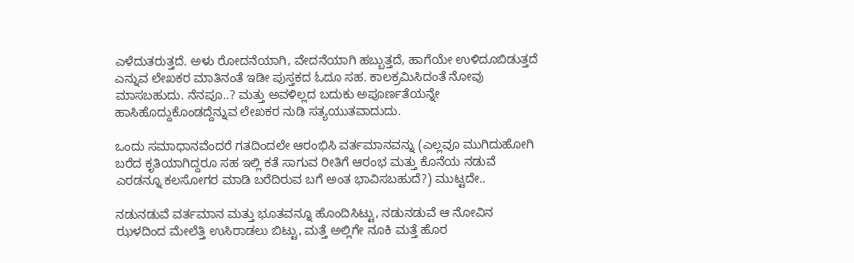ಎಳೆದುತರುತ್ತದೆ. ಅಳು ರೋದನೆಯಾಗಿ, ವೇದನೆಯಾಗಿ ಹಬ್ಬುತ್ತದೆ, ಹಾಗೆಯೇ ಉಳಿದೂಬಿಡುತ್ತದೆ ಎನ್ನುವ ಲೇಖಕರ ಮಾತಿನಂತೆ ಇಡೀ ಪುಸ್ತಕದ ಓದೂ ಸಹ. ಕಾಲಕ್ರಮಿಸಿದಂತೆ ನೋವು ಮಾಸಬಹುದು. ನೆನಪೂ..? ಮತ್ತು ಅವಳಿಲ್ಲದ ಬದುಕು ಅಪೂರ್ಣತೆಯನ್ನೇ ಹಾಸಿಹೊದ್ದುಕೊಂಡದ್ದೆನ್ನುವ ಲೇಖಕರ ನುಡಿ ಸತ್ಯಯುತವಾದುದು.

ಒಂದು ಸಮಾಧಾನವೆಂದರೆ ಗತದಿಂದಲೇ ಆರಂಭಿಸಿ ವರ್ತಮಾನವನ್ನು (ಎಲ್ಲವೂ ಮುಗಿದುಹೋಗಿ ಬರೆದ ಕೃತಿಯಾಗಿದ್ದರೂ ಸಹ ಇಲ್ಲಿ ಕತೆ ಸಾಗುವ ರೀತಿಗೆ ಆರಂಭ ಮತ್ತು ಕೊನೆಯ ನಡುವೆ ಎರಡನ್ನೂ ಕಲಸೋಗರ ಮಾಡಿ ಬರೆದಿರುವ ಬಗೆ ಅಂತ ಭಾವಿಸಬಹುದೆ?) ಮುಟ್ಟದೇ..

ನಡುನಡುವೆ ವರ್ತಮಾನ ಮತ್ತು ಭೂತವನ್ನೂ ಹೊಂದಿಸಿಟ್ಟು, ನಡುನಡುವೆ ಆ ನೋವಿನ ಝಳದಿಂದ ಮೇಲೆತ್ತಿ ಉಸಿರಾಡಲು ಬಿಟ್ಟು, ಮತ್ತೆ ಅಲ್ಲಿಗೇ ನೂಕಿ ಮತ್ತೆ ಹೊರ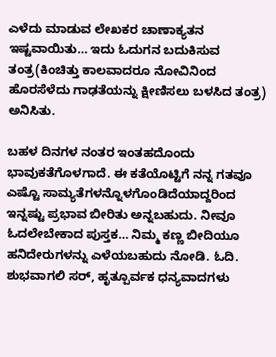ಎಳೆದು ಮಾಡುವ ಲೇಖಕರ ಚಾಣಾಕ್ಯತನ ಇಷ್ಟವಾಯಿತು… ಇದು ಓದುಗನ ಬದುಕಿಸುವ ತಂತ್ರ(ಕಿಂಚಿತ್ತು ಕಾಲವಾದರೂ ನೋವಿನಿಂದ ಹೊರಸೆಳೆದು ಗಾಢತೆಯನ್ನು ಕ್ಷೀಣಿಸಲು ಬಳಸಿದ ತಂತ್ರ) ಅನಿಸಿತು.

ಬಹಳ ದಿನಗಳ ನಂತರ ಇಂತಹದೊಂದು ಭಾವುಕತೆಗೊಳಗಾದೆ. ಈ ಕತೆಯೊಟ್ಟಿಗೆ ನನ್ನ ಗತವೂ ಎಷ್ಟೊ ಸಾಮ್ಯತೆಗಳನ್ನೊಳಗೊಂಡಿದೆಯಾದ್ದರಿಂದ ಇನ್ನಷ್ಟು ಪ್ರಭಾವ ಬೀರಿತು ಅನ್ನಬಹುದು. ನೀವೂ ಓದಲೇಬೇಕಾದ ಪುಸ್ತಕ… ನಿಮ್ಮ ಕಣ್ಣ ಬೀದಿಯೂ ಹನಿದೇರುಗಳನ್ನು ಎಳೆಯಬಹುದು ನೋಡಿ. ಓದಿ. ಶುಭವಾಗಲಿ ಸರ್, ಹೃತ್ಪೂರ್ವಕ ಧನ್ಯವಾದಗಳು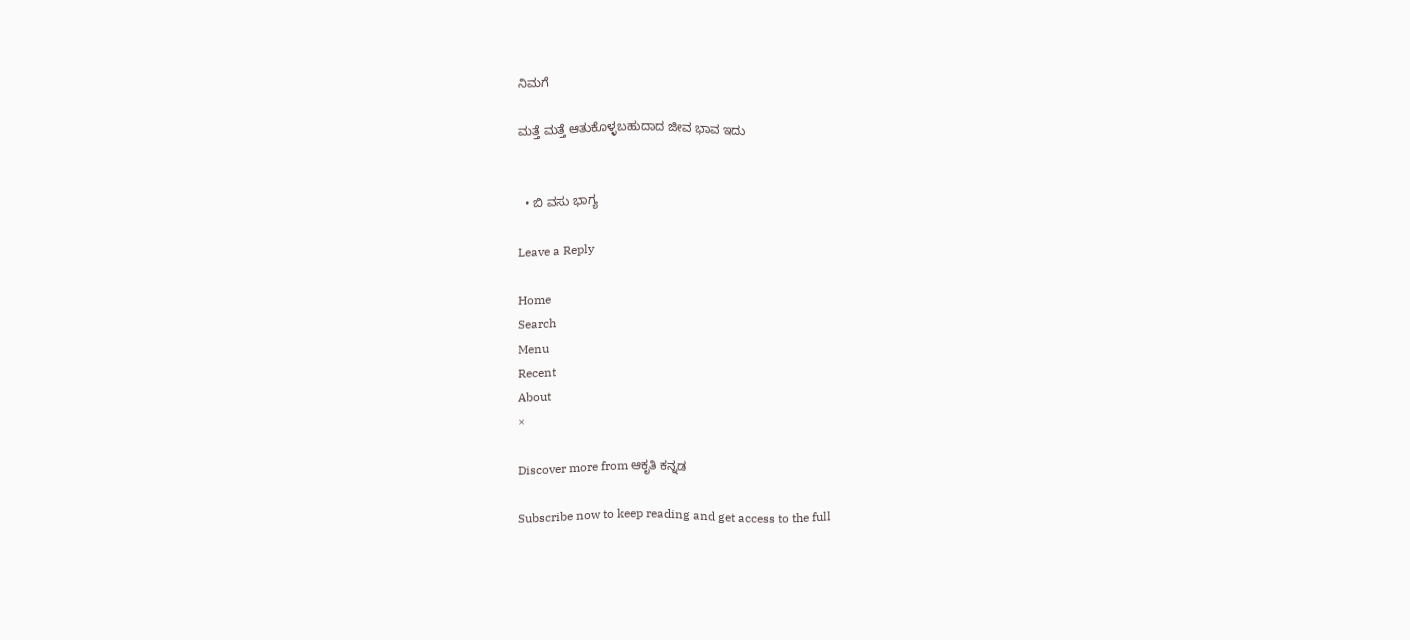ನಿಮಗೆ

ಮತ್ತೆ ಮತ್ತೆ ಆತುಕೊಳ್ಳಬಹುದಾದ ಜೀವ ಭಾವ ಇದು


  • ಬಿ ವಸು ಭಾಗ್ಯ

Leave a Reply

Home
Search
Menu
Recent
About
×

Discover more from ಆಕೃತಿ ಕನ್ನಡ

Subscribe now to keep reading and get access to the full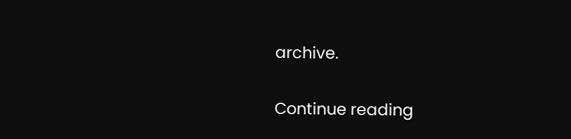archive.

Continue reading